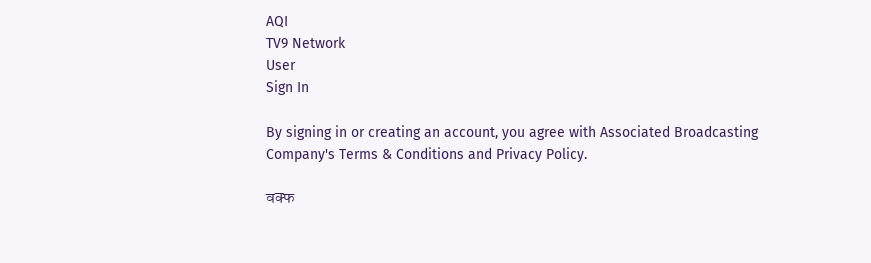AQI
TV9 Network
User
Sign In

By signing in or creating an account, you agree with Associated Broadcasting Company's Terms & Conditions and Privacy Policy.

वक्फ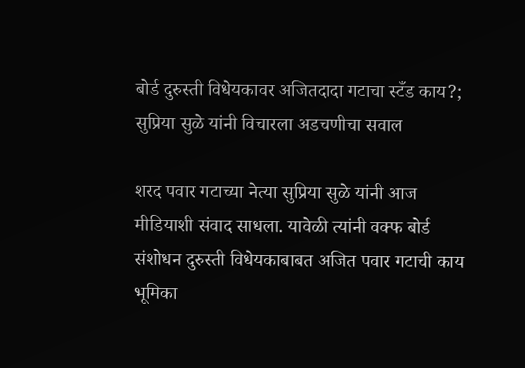बोर्ड दुरुस्ती विधेयकावर अजितदादा गटाचा स्टँड काय?; सुप्रिया सुळे यांनी विचारला अडचणीचा सवाल

शरद पवार गटाच्या नेत्या सुप्रिया सुळे यांनी आज मीडियाशी संवाद साधला. यावेळी त्यांनी वक्फ बोर्ड संशोधन दुरुस्ती विधेयकाबाबत अजित पवार गटाची काय भूमिका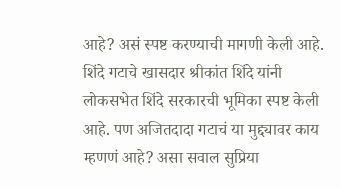आहे? असं स्पष्ट करण्याची मागणी केली आहे. शिंदे गटाचे खासदार श्रीकांत शिंदे यांनी लोकसभेत शिंदे सरकारची भूमिका स्पष्ट केली आहे. पण अजितदादा गटाचं या मुद्द्यावर काय म्हणणं आहे? असा सवाल सुप्रिया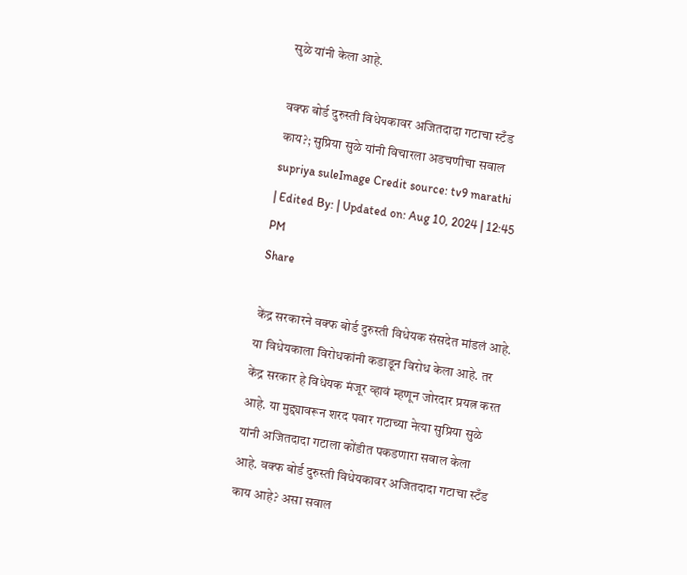सुळे यांनी केला आहे.

वक्फ बोर्ड दुरुस्ती विधेयकावर अजितदादा गटाचा स्टँड काय?; सुप्रिया सुळे यांनी विचारला अडचणीचा सवाल
supriya suleImage Credit source: tv9 marathi
| Edited By: | Updated on: Aug 10, 2024 | 12:45 PM
Share

केंद्र सरकारने वक्फ बोर्ड दुरुस्ती विधेयक संसदेत मांडलं आहे. या विधेयकाला विरोधकांनी कडाडून विरोध केला आहे. तर केंद्र सरकार हे विधेयक मंजूर व्हावं म्हणून जोरदार प्रयत्न करत आहे. या मुद्द्यावरून शरद पवार गटाच्या नेत्या सुप्रिया सुळे यांनी अजितदादा गटाला कोंडीत पकडणारा सवाल केला आहे. वक्फ बोर्ड दुरुस्ती विधेयकावर अजितदादा गटाचा स्टँड काय आहे? असा सवाल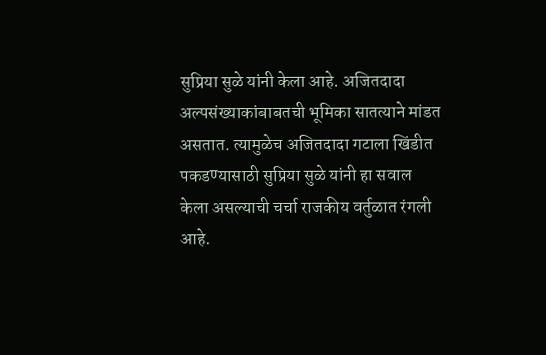सुप्रिया सुळे यांनी केला आहे. अजितदादा अल्पसंख्याकांबाबतची भूमिका सातत्याने मांडत असतात. त्यामुळेच अजितदादा गटाला खिंडीत पकडण्यासाठी सुप्रिया सुळे यांनी हा सवाल केला असल्याची चर्चा राजकीय वर्तुळात रंगली आहे.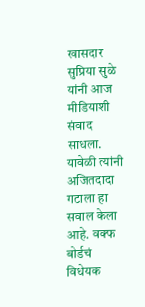खासदार सुप्रिया सुळे यांनी आज मीडियाशी संवाद साधला. यावेळी त्यांनी अजितदादा गटाला हा सवाल केला आहे. वक्फ बोर्डचं विधेयक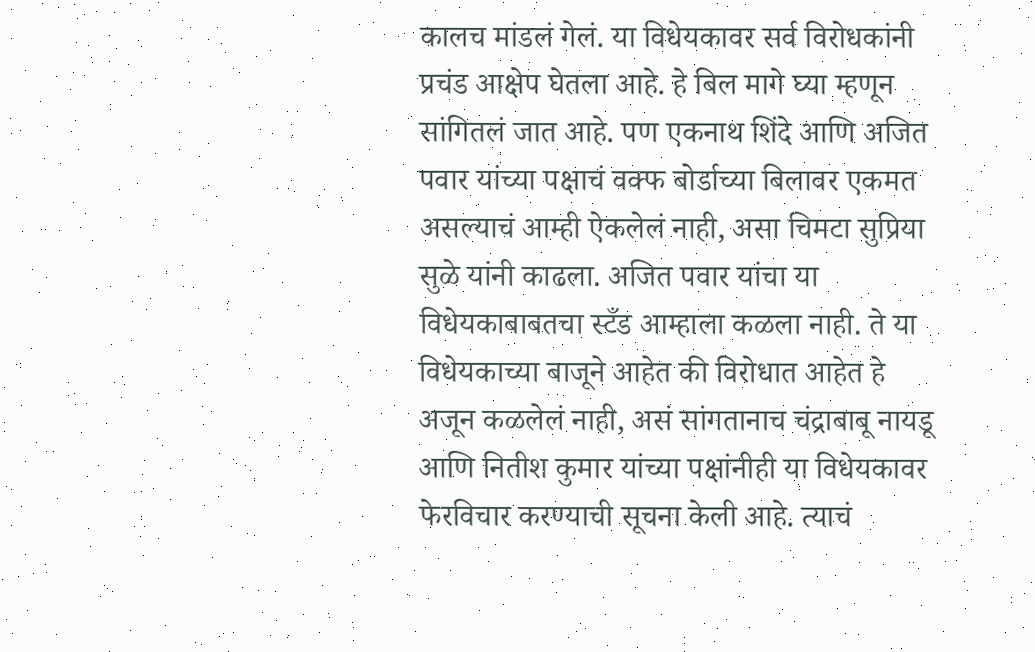कालच मांडलं गेलं. या विधेयकावर सर्व विरोधकांनी प्रचंड आक्षेप घेतला आहे. हे बिल मागे घ्या म्हणून सांगितलं जात आहे. पण एकनाथ शिंदे आणि अजित पवार यांच्या पक्षाचं वक्फ बोर्डाच्या बिलावर एकमत असल्याचं आम्ही ऐकलेलं नाही, असा चिमटा सुप्रिया सुळे यांनी काढला. अजित पवार यांचा या विधेयकाबाबतचा स्टँड आम्हाला कळला नाही. ते या विधेयकाच्या बाजूने आहेत की विरोधात आहेत हे अजून कळलेलं नाही, असं सांगतानाच चंद्राबाबू नायडू आणि नितीश कुमार यांच्या पक्षांनीही या विधेयकावर फेरविचार करण्याची सूचना केली आहे. त्याचं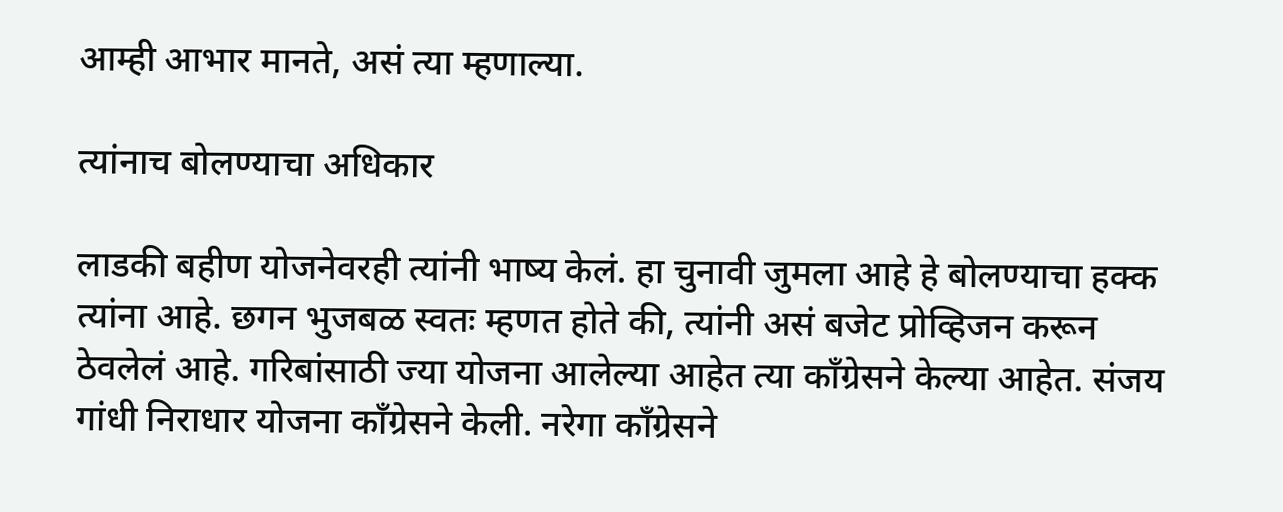आम्ही आभार मानते, असं त्या म्हणाल्या.

त्यांनाच बोलण्याचा अधिकार

लाडकी बहीण योजनेवरही त्यांनी भाष्य केलं. हा चुनावी जुमला आहे हे बोलण्याचा हक्क त्यांना आहे. छगन भुजबळ स्वतः म्हणत होते की, त्यांनी असं बजेट प्रोव्हिजन करून ठेवलेलं आहे. गरिबांसाठी ज्या योजना आलेल्या आहेत त्या काँग्रेसने केल्या आहेत. संजय गांधी निराधार योजना काँग्रेसने केली. नरेगा काँग्रेसने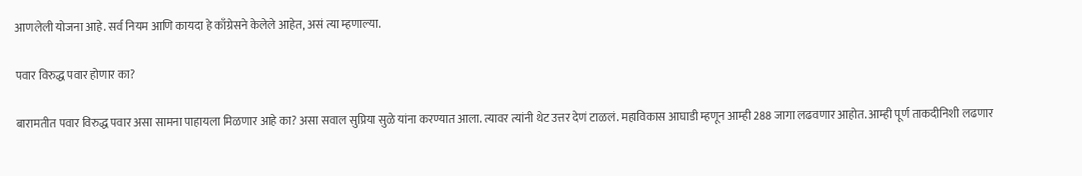आणलेली योजना आहे. सर्व नियम आणि कायदा हे काँग्रेसने केलेले आहेत, असं त्या म्हणाल्या.

पवार विरुद्ध पवार होणार का?

बारामतीत पवार विरुद्ध पवार असा सामना पाहायला मिळणार आहे का? असा सवाल सुप्रिया सुळे यांना करण्यात आला. त्यावर त्यांनी थेट उत्तर देणं टाळलं. महाविकास आघाडी म्हणून आम्ही 288 जागा लढवणार आहोत. आम्ही पूर्ण ताकदीनिशी लढणार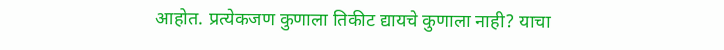आहोत. प्रत्येकजण कुणाला तिकीट द्यायचे कुणाला नाही? याचा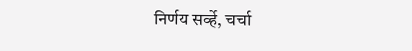निर्णय सर्व्हे, चर्चा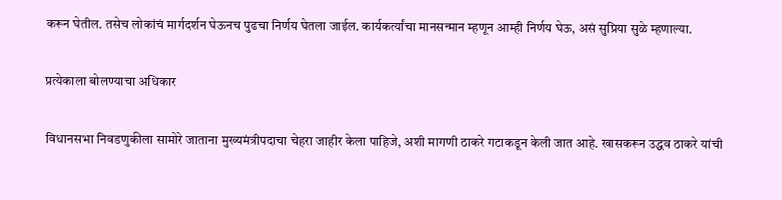करून घेतील. तसेच लोकांचं मार्गदर्शन घेऊनच पुढचा निर्णय घेतला जाईल. कार्यकर्त्यांचा मानसन्मान म्हणून आम्ही निर्णय घेऊ, असं सुप्रिया सुळे म्हणाल्या.

प्रत्येकाला बोलण्याचा अधिकार

विधानसभा निवडणुकीला सामोरे जाताना मुख्यमंत्रीपदाचा चेहरा जाहीर केला पाहिजे, अशी मागणी ठाकरे गटाकडून केली जात आहे. खासकरून उद्धव ठाकरे यांची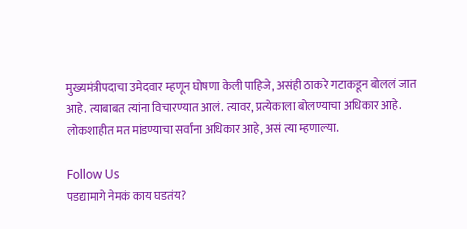मुख्यमंत्रीपदाचा उमेदवार म्हणून घोषणा केली पाहिजे, असंही ठाकरे गटाकडून बोललं जात आहे. त्याबाबत त्यांना विचारण्यात आलं. त्यावर, प्रत्येकाला बोलण्याचा अधिकार आहे. लोकशाहीत मत मांडण्याचा सर्वांना अधिकार आहे, असं त्या म्हणाल्या.

Follow Us
पडद्यामागे नेमकं काय घडतंय?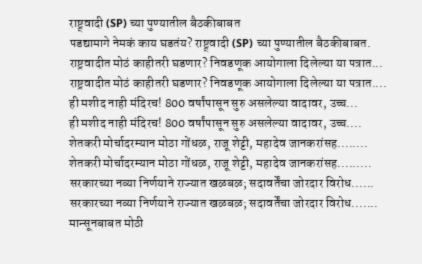राष्ट्र्वादी (SP) च्या पुण्यातील बैठकीबाबत
पडद्यामागे नेमकं काय घडतंय? राष्ट्र्वादी (SP) च्या पुण्यातील बैठकीबाबत.
राष्ट्रवादीत मोठं काहीतरी घडणार? निवडणूक आयोगाला दिलेल्या या पत्रात...
राष्ट्रवादीत मोठं काहीतरी घडणार? निवडणूक आयोगाला दिलेल्या या पत्रात....
ही मशीद नाही मंदिरच! 800 वर्षांपासून सुरु असलेल्या वादावर, उच्च...
ही मशीद नाही मंदिरच! 800 वर्षांपासून सुरु असलेल्या वादावर, उच्च....
शेतकरी मोर्चादरम्यान मोठा गोंधळ, राजू शेट्टी, महादेव जानकरांसह........
शेतकरी मोर्चादरम्यान मोठा गोंधळ, राजू शेट्टी, महादेव जानकरांसह.........
सरकारच्या नव्या निर्णयाने राज्यात खळबळ; सदावर्तेंचा जोरदार विरोध......
सरकारच्या नव्या निर्णयाने राज्यात खळबळ; सदावर्तेंचा जोरदार विरोध.......
मान्सूनबाबत मोठी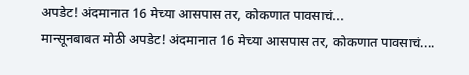अपडेट! अंदमानात 16 मेच्या आसपास तर, कोकणात पावसाचं...
मान्सूनबाबत मोठी अपडेट! अंदमानात 16 मेच्या आसपास तर, कोकणात पावसाचं....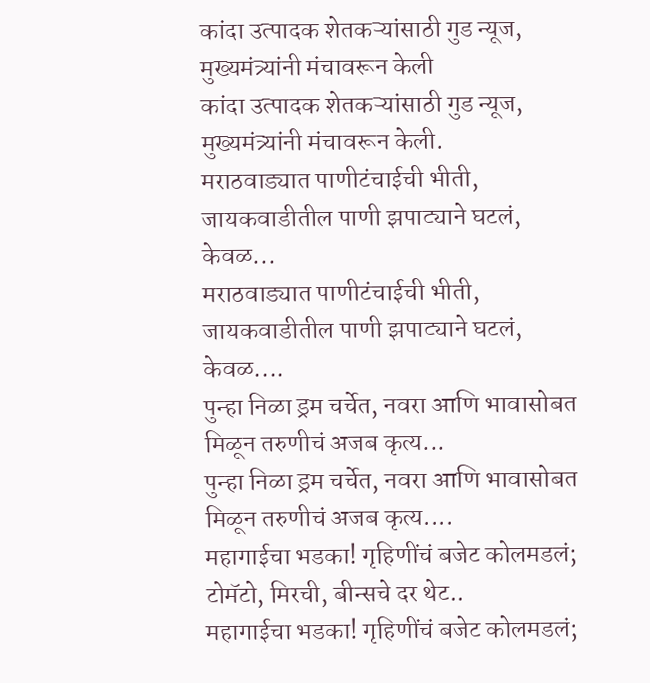कांदा उत्पादक शेतकऱ्यांसाठी गुड न्यूज, मुख्यमंत्र्यांनी मंचावरून केली
कांदा उत्पादक शेतकऱ्यांसाठी गुड न्यूज, मुख्यमंत्र्यांनी मंचावरून केली.
मराठवाड्यात पाणीटंचाईची भीती, जायकवाडीतील पाणी झपाट्याने घटलं, केवळ...
मराठवाड्यात पाणीटंचाईची भीती, जायकवाडीतील पाणी झपाट्याने घटलं, केवळ....
पुन्हा निळा ड्रम चर्चेत, नवरा आणि भावासोबत मिळून तरुणीचं अजब कृत्य...
पुन्हा निळा ड्रम चर्चेत, नवरा आणि भावासोबत मिळून तरुणीचं अजब कृत्य....
महागाईचा भडका! गृहिणींचं बजेट कोलमडलं; टोमॅटो, मिरची, बीन्सचे दर थेट..
महागाईचा भडका! गृहिणींचं बजेट कोलमडलं;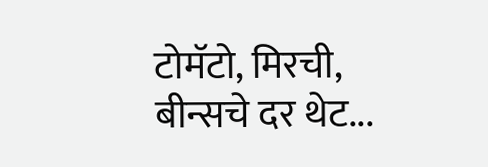टोमॅटो, मिरची, बीन्सचे दर थेट...